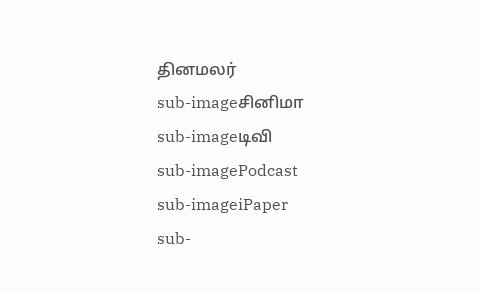தினமலர்
sub-imageசினிமா
sub-imageடிவி
sub-imagePodcast
sub-imageiPaper
sub-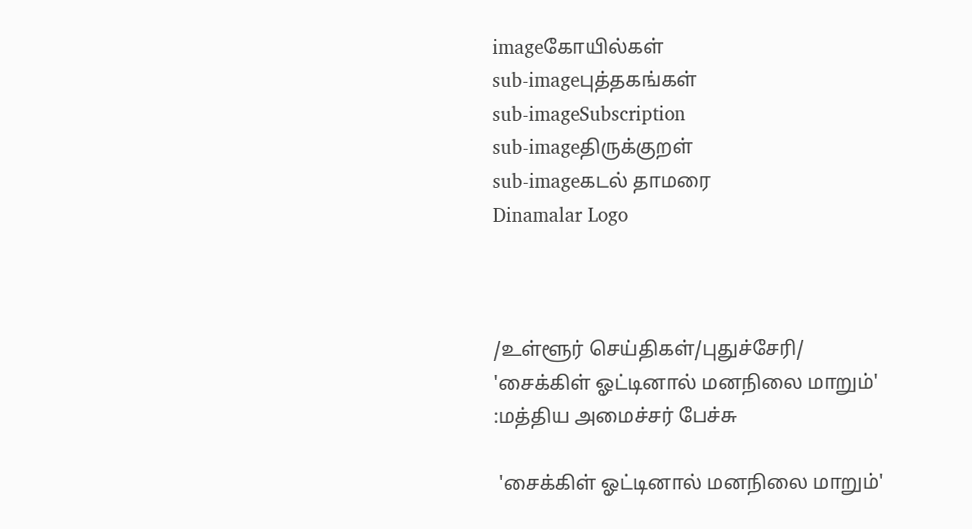imageகோயில்கள்
sub-imageபுத்தகங்கள்
sub-imageSubscription
sub-imageதிருக்குறள்
sub-imageகடல் தாமரை
Dinamalar Logo



/உள்ளூர் செய்திகள்/புதுச்சேரி/ 'சைக்கிள் ஓட்டினால் மனநிலை மாறும்' :மத்திய அமைச்சர் பேச்சு

 'சைக்கிள் ஓட்டினால் மனநிலை மாறும்'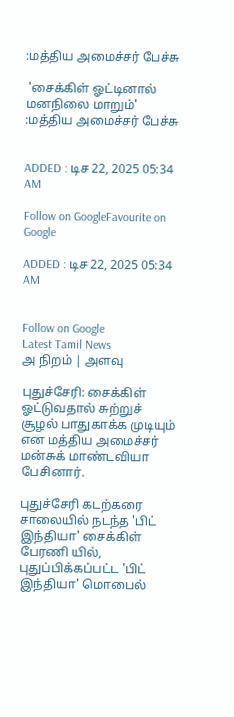:மத்திய அமைச்சர் பேச்சு

 'சைக்கிள் ஓட்டினால் மனநிலை மாறும்' :மத்திய அமைச்சர் பேச்சு


ADDED : டிச 22, 2025 05:34 AM

Follow on GoogleFavourite on Google

ADDED : டிச 22, 2025 05:34 AM


Follow on Google
Latest Tamil News
அ நிறம் | அளவு

புதுச்சேரி: சைக்கிள் ஓட்டுவதால் சுற்றுச் சூழல் பாதுகாக்க முடியும் என மத்திய அமைச்சர் மன்சுக் மாண்டவியா பேசினார்.

புதுச்சேரி கடற்கரை சாலையில் நடந்த 'பிட் இந்தியா' சைக்கிள் பேரணி யில், புதுப்பிக்கப்பட்ட 'பிட் இந்தியா' மொபைல்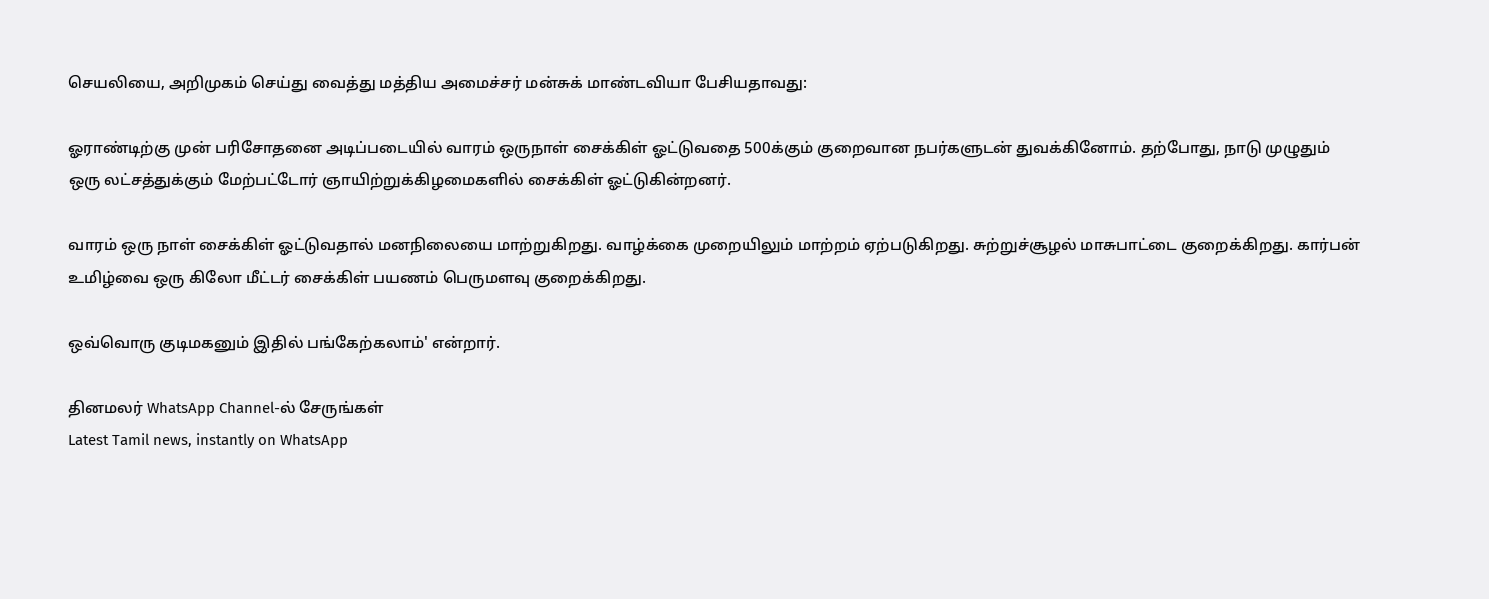செயலியை, அறிமுகம் செய்து வைத்து மத்திய அமைச்சர் மன்சுக் மாண்டவியா பேசியதாவது:

ஓராண்டிற்கு முன் பரிசோதனை அடிப்படையில் வாரம் ஒருநாள் சைக்கிள் ஓட்டுவதை 500க்கும் குறைவான நபர்களுடன் துவக்கினோம். தற்போது, நாடு முழுதும் ஒரு லட்சத்துக்கும் மேற்பட்டோர் ஞாயிற்றுக்கிழமைகளில் சைக்கிள் ஓட்டுகின்றனர்.

வாரம் ஒரு நாள் சைக்கிள் ஓட்டுவதால் மனநிலையை மாற்றுகிறது. வாழ்க்கை முறையிலும் மாற்றம் ஏற்படுகிறது. சுற்றுச்சூழல் மாசுபாட்டை குறைக்கிறது. கார்பன் உமிழ்வை ஒரு கிலோ மீட்டர் சைக்கிள் பயணம் பெருமளவு குறைக்கிறது.

ஒவ்வொரு குடிமகனும் இதில் பங்கேற்கலாம்' என்றார்.

தினமலர் WhatsApp Channel-ல் சேருங்கள்
Latest Tamil news, instantly on WhatsApp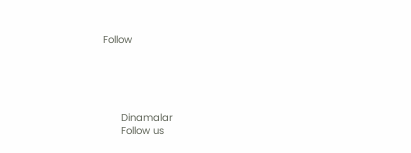Follow





      Dinamalar
      Follow us